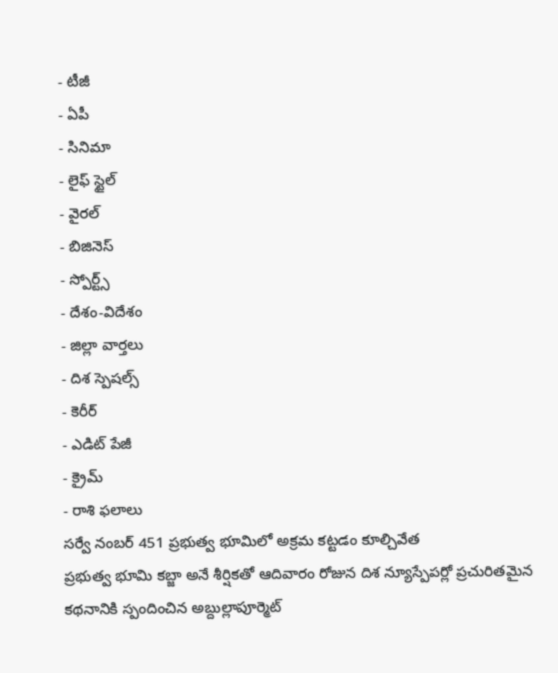- టీజీ
- ఏపీ
- సినిమా
- లైఫ్ స్టైల్
- వైరల్
- బిజినెస్
- స్పోర్ట్స్
- దేశం-విదేశం
- జిల్లా వార్తలు
- దిశ స్పెషల్స్
- కెరీర్
- ఎడిట్ పేజీ
- క్రైమ్
- రాశి ఫలాలు
సర్వే నంబర్ 451 ప్రభుత్వ భూమిలో అక్రమ కట్టడం కూల్చివేత
ప్రభుత్వ భూమి కబ్జా అనే శీర్షికతో ఆదివారం రోజున దిశ న్యూస్పేపర్లో ప్రచురితమైన కథనానికి స్పందించిన అబ్దుల్లాపూర్మెట్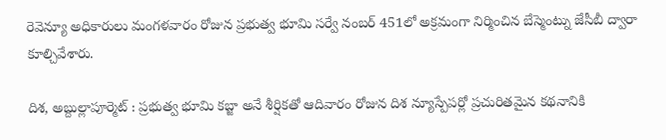రెవెన్యూ అధికారులు మంగళవారం రోజున ప్రభుత్వ భూమి సర్వే నంబర్ 451లో అక్రమంగా నిర్మించిన బేస్మెంట్ను జేసీబీ ద్వారా కూల్చివేశారు.

దిశ, అబ్దుల్లాపూర్మెట్ : ప్రభుత్వ భూమి కబ్జా అనే శీర్షికతో ఆదివారం రోజున దిశ న్యూస్పేపర్లో ప్రచురితమైన కథనానికి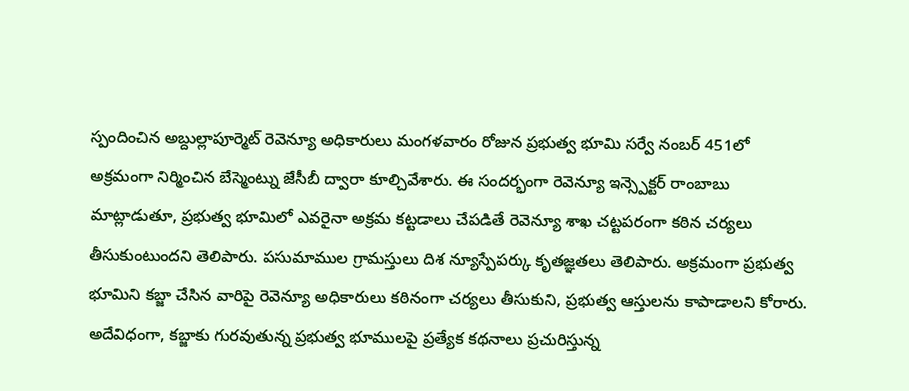స్పందించిన అబ్దుల్లాపూర్మెట్ రెవెన్యూ అధికారులు మంగళవారం రోజున ప్రభుత్వ భూమి సర్వే నంబర్ 451లో అక్రమంగా నిర్మించిన బేస్మెంట్ను జేసీబీ ద్వారా కూల్చివేశారు. ఈ సందర్భంగా రెవెన్యూ ఇన్స్పెక్టర్ రాంబాబు మాట్లాడుతూ, ప్రభుత్వ భూమిలో ఎవరైనా అక్రమ కట్టడాలు చేపడితే రెవెన్యూ శాఖ చట్టపరంగా కఠిన చర్యలు తీసుకుంటుందని తెలిపారు. పసుమాముల గ్రామస్తులు దిశ న్యూస్పేపర్కు కృతజ్ఞతలు తెలిపారు. అక్రమంగా ప్రభుత్వ భూమిని కబ్జా చేసిన వారిపై రెవెన్యూ అధికారులు కఠినంగా చర్యలు తీసుకుని, ప్రభుత్వ ఆస్తులను కాపాడాలని కోరారు. అదేవిధంగా, కబ్జాకు గురవుతున్న ప్రభుత్వ భూములపై ప్రత్యేక కథనాలు ప్రచురిస్తున్న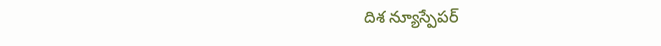దిశ న్యూస్పేపర్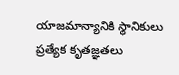యాజమాన్యానికి స్థానికులు ప్రత్యేక కృతజ్ఞతలు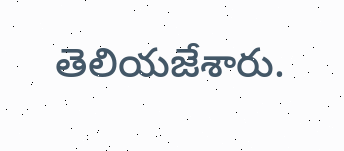తెలియజేశారు.